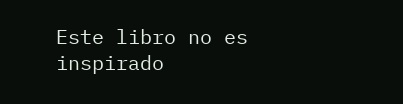Este libro no es inspirado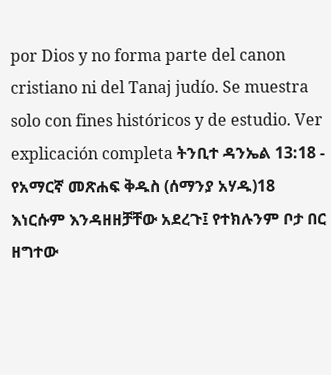por Dios y no forma parte del canon cristiano ni del Tanaj judío. Se muestra solo con fines históricos y de estudio. Ver explicación completa ትንቢተ ዳንኤል 13:18 - የአማርኛ መጽሐፍ ቅዱስ (ሰማንያ አሃዱ)18 እነርሱም እንዳዘዘቻቸው አደረጉ፤ የተክሉንም ቦታ በር ዘግተው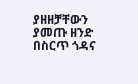ያዘዘቻቸውን ያመጡ ዘንድ በስርጥ ጎዳና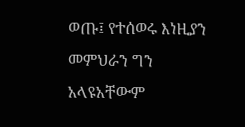ወጡ፤ የተሰወሩ እነዚያን መምህራን ግን አላዩአቸውም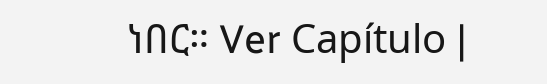ነበር። Ver Capítulo |